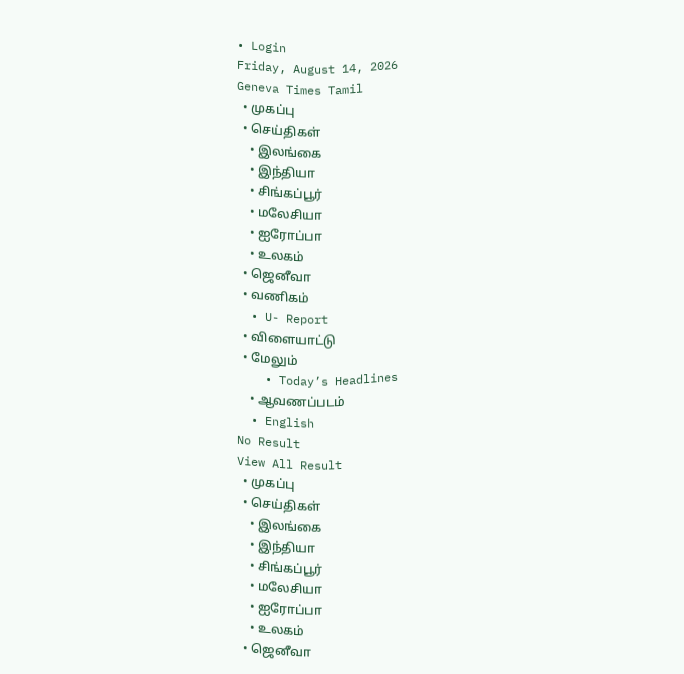• Login
Friday, August 14, 2026
Geneva Times Tamil
  • முகப்பு
  • செய்திகள்
    • இலங்கை
    • இந்தியா
    • சிங்கப்பூர்
    • மலேசியா
    • ஐரோப்பா
    • உலகம்
  • ஜெனீவா
  • வணிகம்
  • U- Report
  • விளையாட்டு
  • மேலும்
    • Today’s Headlines
    • ஆவணப்படம்
  • English
No Result
View All Result
  • முகப்பு
  • செய்திகள்
    • இலங்கை
    • இந்தியா
    • சிங்கப்பூர்
    • மலேசியா
    • ஐரோப்பா
    • உலகம்
  • ஜெனீவா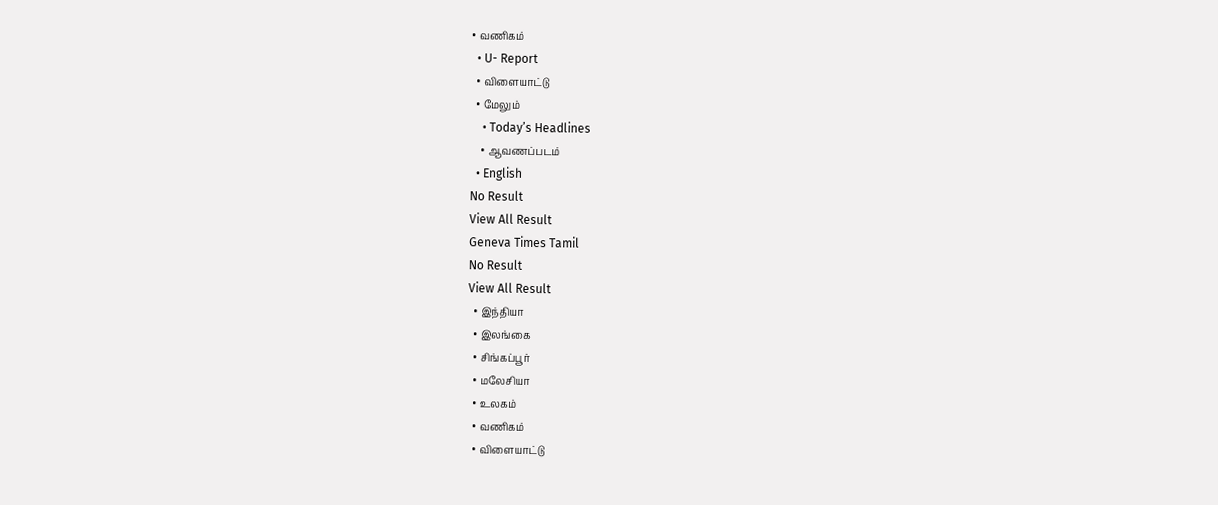• வணிகம்
  • U- Report
  • விளையாட்டு
  • மேலும்
    • Today’s Headlines
    • ஆவணப்படம்
  • English
No Result
View All Result
Geneva Times Tamil
No Result
View All Result
  • இந்தியா
  • இலங்கை
  • சிங்கப்பூர்
  • மலேசியா
  • உலகம்
  • வணிகம்
  • விளையாட்டு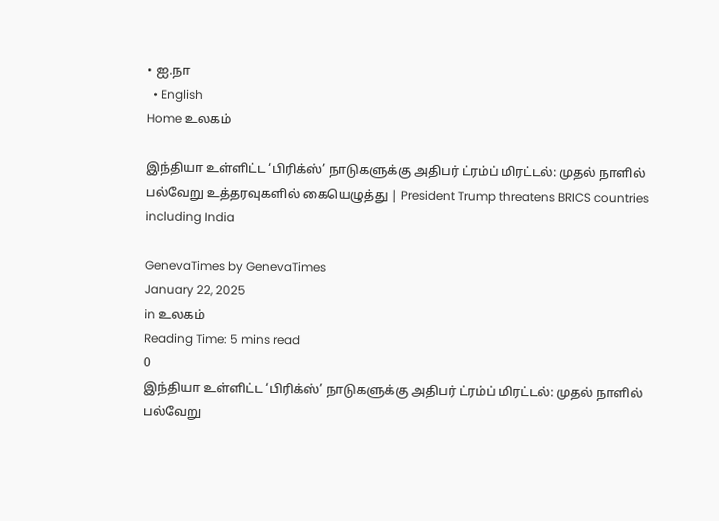• ஐ.நா
  • English
Home உலகம்

இந்தியா உள்ளிட்ட ‘பிரிக்ஸ்’ நாடுகளுக்கு அதிபர் ட்ரம்ப் மிரட்டல்: முதல் நாளில் பல்வேறு உத்தரவுகளில் கையெழுத்து | President Trump threatens BRICS countries including India

GenevaTimes by GenevaTimes
January 22, 2025
in உலகம்
Reading Time: 5 mins read
0
இந்தியா உள்ளிட்ட ‘பிரிக்ஸ்’ நாடுகளுக்கு அதிபர் ட்ரம்ப் மிரட்டல்: முதல் நாளில் பல்வேறு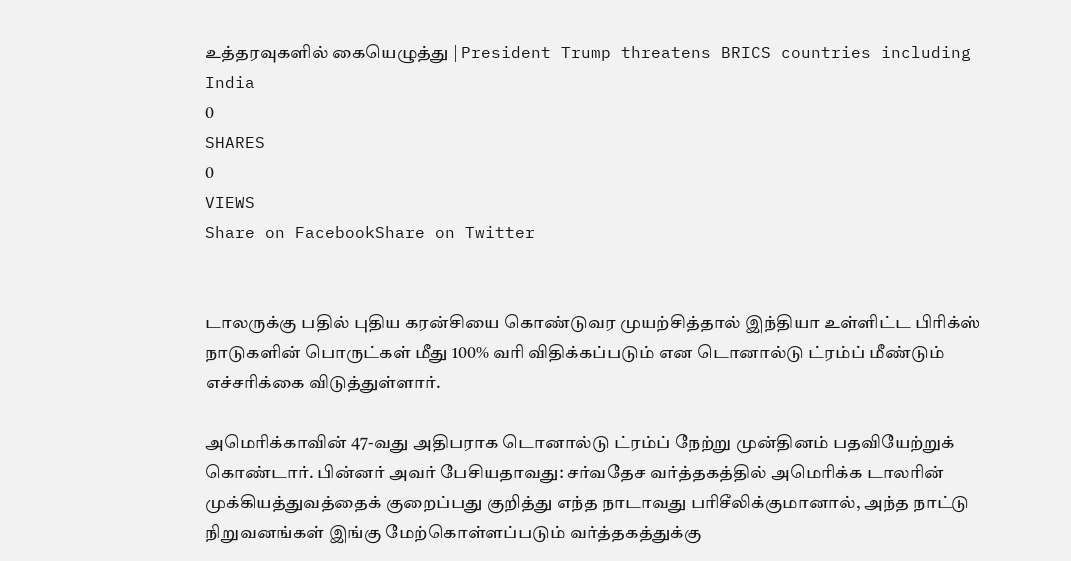உத்தரவுகளில் கையெழுத்து | President Trump threatens BRICS countries including India
0
SHARES
0
VIEWS
Share on FacebookShare on Twitter


டாலருக்கு பதில் புதிய கரன்சியை கொண்டுவர முயற்சித்தால் இந்தியா உள்ளிட்ட பிரிக்ஸ் நாடுகளின் பொருட்கள் மீது 100% வரி விதிக்கப்படும் என டொனால்டு ட்ரம்ப் மீண்டும் எச்சரிக்கை விடுத்துள்ளார்.

அமெரிக்காவின் 47-வது அதிபராக டொனால்டு ட்ரம்ப் நேற்று முன்தினம் பதவியேற்றுக் கொண்டார். பின்னர் அவர் பேசியதாவது: சர்வதேச வர்த்தகத்தில் அமெரிக்க டாலரின் முக்கியத்துவத்தைக் குறைப்பது குறித்து எந்த நாடாவது பரிசீலிக்குமானால், அந்த நாட்டு நிறுவனங்கள் இங்கு மேற்கொள்ளப்படும் வர்த்தகத்துக்கு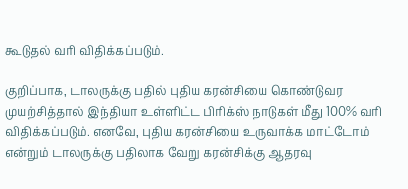கூடுதல் வரி விதிக்கப்படும்.

குறிப்பாக, டாலருக்கு பதில் புதிய கரன்சியை கொண்டுவர முயற்சித்தால் இந்தியா உள்ளிட்ட பிரிக்ஸ் நாடுகள் மீது 100% வரி விதிக்கப்படும். எனவே, புதிய கரன்சியை உருவாக்க மாட்டோம் என்றும் டாலருக்கு பதிலாக வேறு கரன்சிக்கு ஆதரவு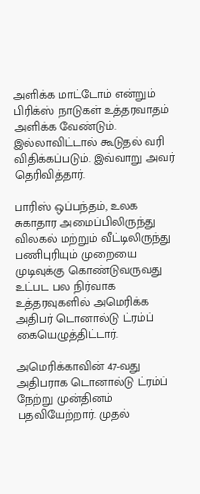அளிக்க மாட்டோம் என்றும் பிரிக்ஸ் நாடுகள் உத்தரவாதம் அளிக்க வேண்டும். இல்லாவிட்டால் கூடுதல் வரி விதிக்கப்படும். இவ்வாறு அவர் தெரிவித்தார்.

பாரிஸ் ஒப்பந்தம், உலக சுகாதார அமைப்பிலிருந்து விலகல் மற்றும் வீட்டிலிருந்து பணிபுரியும் முறையை முடிவுக்கு கொண்டுவருவது உட்பட பல நிர்வாக உத்தரவுகளில் அமெரிக்க அதிபர் டொனால்டு ட்ரம்ப் கையெழுத்திட்டார்.

அமெரிக்காவின் 47-வது அதிபராக டொனால்டு ட்ரம்ப் நேற்று முன்தினம் பதவியேற்றார். முதல்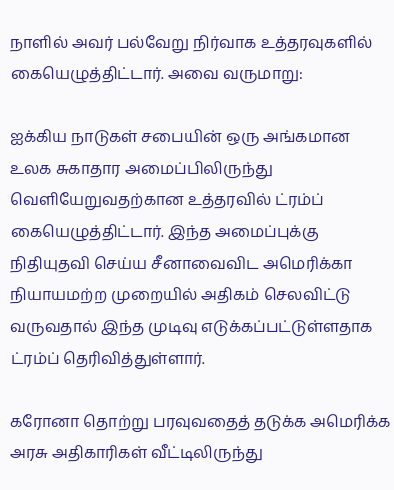நாளில் அவர் பல்வேறு நிர்வாக உத்தரவுகளில் கையெழுத்திட்டார். அவை வருமாறு:

ஐக்கிய நாடுகள் சபையின் ஒரு அங்கமான உலக சுகாதார அமைப்பிலிருந்து வெளியேறுவதற்கான உத்தரவில் ட்ரம்ப் கையெழுத்திட்டார். இந்த அமைப்புக்கு நிதியுதவி செய்ய சீனாவைவிட அமெரிக்கா நியாயமற்ற முறையில் அதிகம் செலவிட்டு வருவதால் இந்த முடிவு எடுக்கப்பட்டுள்ளதாக ட்ரம்ப் தெரிவித்துள்ளார்.

கரோனா தொற்று பரவுவதைத் தடுக்க அமெரிக்க அரசு அதிகாரிகள் வீட்டிலிருந்து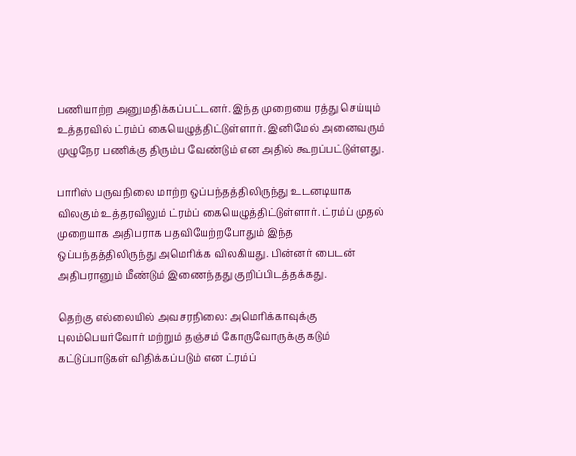பணியாற்ற அனுமதிக்கப்பட்டனர். இந்த முறையை ரத்து செய்யும் உத்தரவில் ட்ரம்ப் கையெழுத்திட்டுள்ளார். இனிமேல் அனைவரும் முழுநேர பணிக்கு திரும்ப வேண்டும் என அதில் கூறப்பட்டுள்ளது.

பாரிஸ் பருவநிலை மாற்ற ஒப்பந்தத்திலிருந்து உடனடியாக விலகும் உத்தரவிலும் ட்ரம்ப் கையெழுத்திட்டுள்ளார். ட்ரம்ப் முதல் முறையாக அதிபராக பதவியேற்றபோதும் இந்த ஒப்பந்தத்திலிருந்து அமெரிக்க விலகியது. பின்னர் பைடன் அதிபரானும் மீண்டும் இணைந்தது குறிப்பிடத்தக்கது.

தெற்கு எல்லையில் அவசரநிலை: அமெரிக்காவுக்கு புலம்பெயர்வோர் மற்றும் தஞ்சம் கோருவோருக்கு கடும் கட்டுப்பாடுகள் விதிக்கப்படும் என ட்ரம்ப்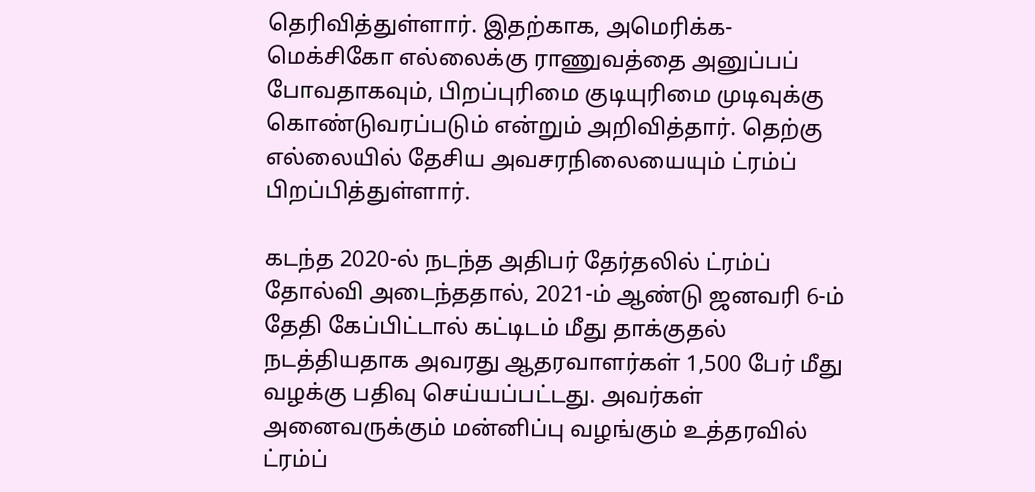தெரிவித்துள்ளார். இதற்காக, அமெரிக்க-மெக்சிகோ எல்லைக்கு ராணுவத்தை அனுப்பப் போவதாகவும், பிறப்புரிமை குடியுரிமை முடிவுக்கு கொண்டுவரப்படும் என்றும் அறிவித்தார். தெற்கு எல்லையில் தேசிய அவசரநிலையையும் ட்ரம்ப் பிறப்பித்துள்ளார்.

கடந்த 2020-ல் நடந்த அதிபர் தேர்தலில் ட்ரம்ப் தோல்வி அடைந்ததால், 2021-ம் ஆண்டு ஜனவரி 6-ம் தேதி கேப்பிட்டால் கட்டிடம் மீது தாக்குதல் நடத்தியதாக அவரது ஆதரவாளர்கள் 1,500 பேர் மீது வழக்கு பதிவு செய்யப்பட்டது. அவர்கள் அனைவருக்கும் மன்னிப்பு வழங்கும் உத்தரவில் ட்ரம்ப்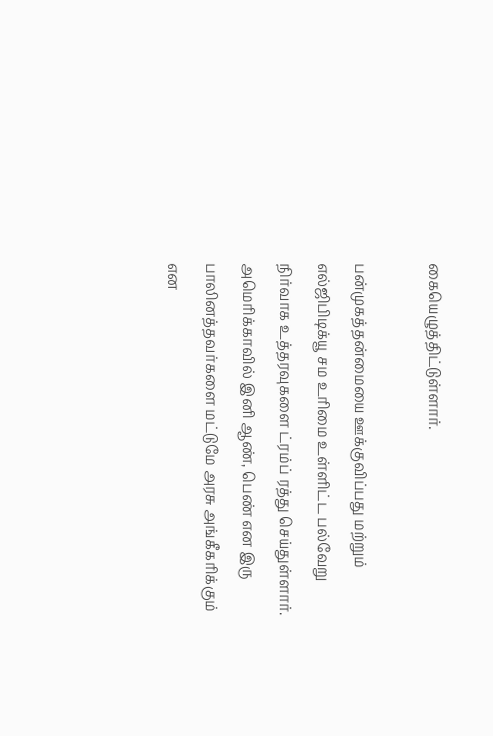கையெழுத்திட்டுள்ளார்.

பன்முகத்தன்மையை ஊக்குவிப்பது மற்றும் எல்ஜிபிடிக்யூ சம உரிமை உள்ளிட்ட பல்வேறு நிர்வாக உத்தரவுகளை ட்ரம்ப் ரத்து செய்துள்ளார். அமெரிக்காவில் இனி ஆண், பெண் என இரு பாலினத்தவர்களை மட்டுமே அரசு அங்கீகரிக்கும் என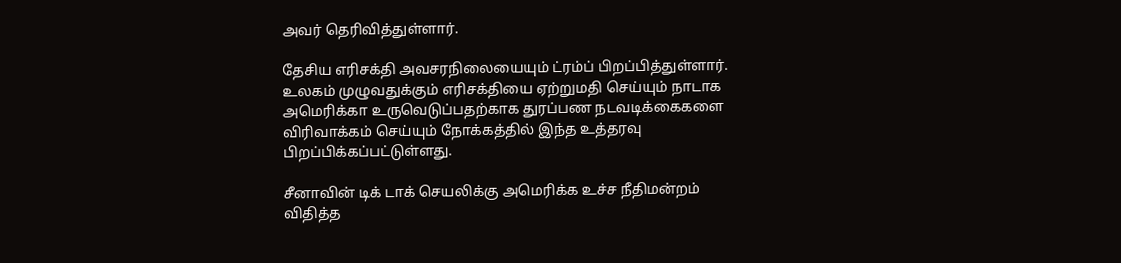அவர் தெரிவித்துள்ளார்.

தேசிய எரிசக்தி அவசரநிலையையும் ட்ரம்ப் பிறப்பித்துள்ளார். உலகம் முழுவதுக்கும் எரிசக்தியை ஏற்றுமதி செய்யும் நாடாக அமெரிக்கா உருவெடுப்பதற்காக துரப்பண நடவடிக்கைகளை விரிவாக்கம் செய்யும் நோக்கத்தில் இந்த உத்தரவு பிறப்பிக்கப்பட்டுள்ளது.

சீனாவின் டிக் டாக் செயலிக்கு அமெரிக்க உச்ச நீதிமன்றம் விதித்த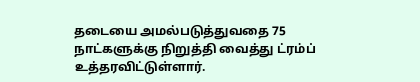தடையை அமல்படுத்துவதை 75 நாட்களுக்கு நிறுத்தி வைத்து ட்ரம்ப் உத்தரவிட்டுள்ளார்.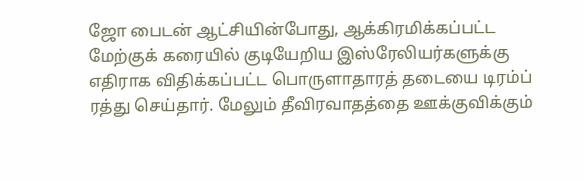ஜோ பைடன் ஆட்சியின்போது, ஆக்கிரமிக்கப்பட்ட மேற்குக் கரையில் குடியேறிய இஸ்ரேலியர்களுக்கு எதிராக விதிக்கப்பட்ட பொருளாதாரத் தடையை டிரம்ப் ரத்து செய்தார். மேலும் தீவிரவாதத்தை ஊக்குவிக்கும்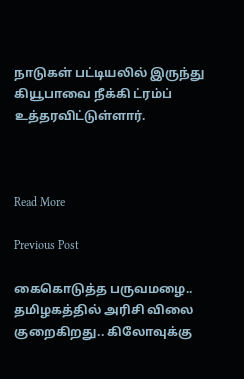நாடுகள் பட்டியலில் இருந்து கியூபாவை நீக்கி ட்ரம்ப் உத்தரவிட்டுள்ளார்.



Read More

Previous Post

கைகொடுத்த பருவமழை.. தமிழகத்தில் அரிசி விலை குறைகிறது.. கிலோவுக்கு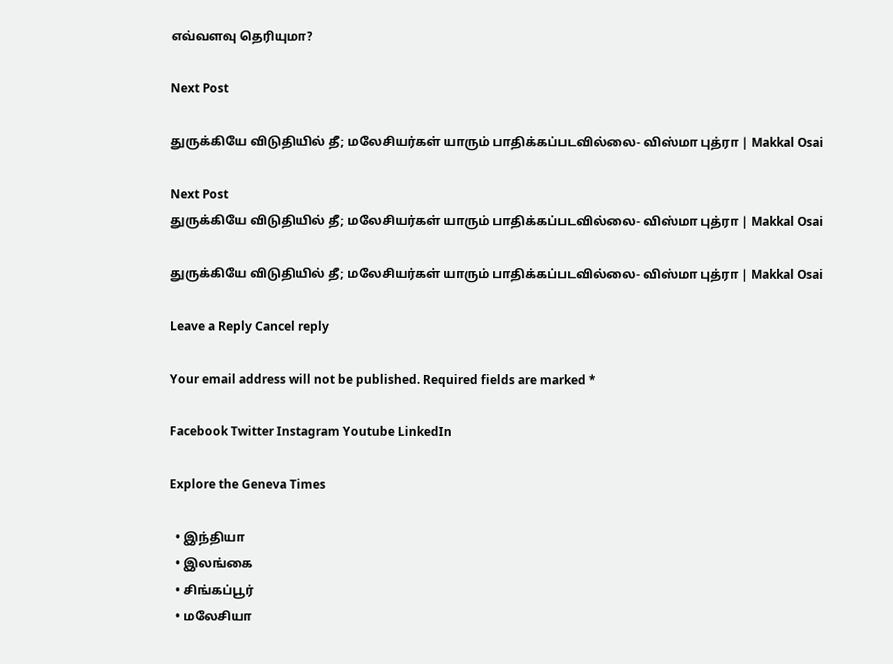எவ்வளவு தெரியுமா?

Next Post

துருக்கியே விடுதியில் தீ; மலேசியர்கள் யாரும் பாதிக்கப்படவில்லை- விஸ்மா புத்ரா | Makkal Osai

Next Post
துருக்கியே விடுதியில் தீ; மலேசியர்கள் யாரும் பாதிக்கப்படவில்லை- விஸ்மா புத்ரா | Makkal Osai

துருக்கியே விடுதியில் தீ; மலேசியர்கள் யாரும் பாதிக்கப்படவில்லை- விஸ்மா புத்ரா | Makkal Osai

Leave a Reply Cancel reply

Your email address will not be published. Required fields are marked *

Facebook Twitter Instagram Youtube LinkedIn

Explore the Geneva Times

  • இந்தியா
  • இலங்கை
  • சிங்கப்பூர்
  • மலேசியா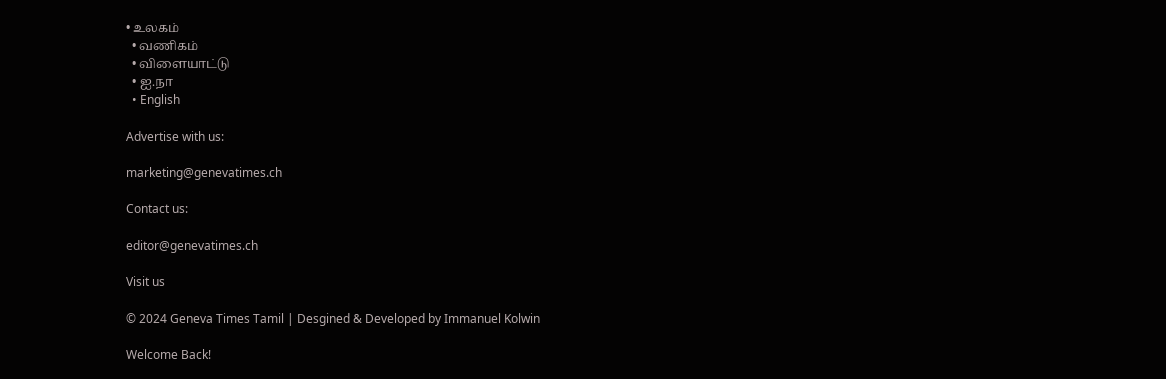• உலகம்
  • வணிகம்
  • விளையாட்டு
  • ஐ.நா
  • English

Advertise with us:

marketing@genevatimes.ch

Contact us:

editor@genevatimes.ch

Visit us

© 2024 Geneva Times Tamil | Desgined & Developed by Immanuel Kolwin

Welcome Back!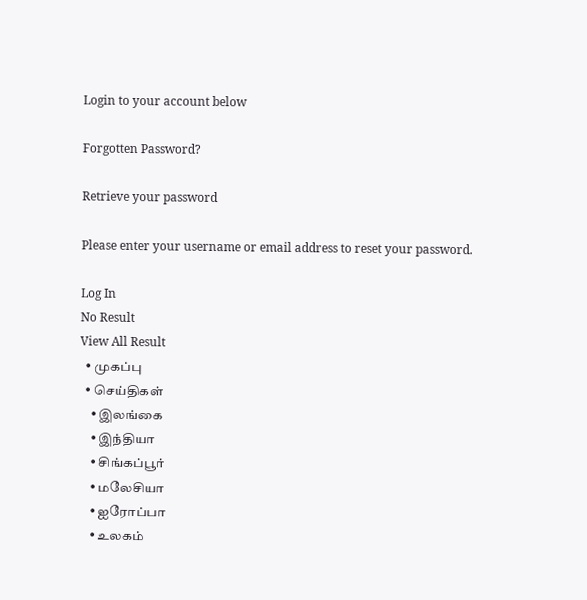Login to your account below

Forgotten Password?

Retrieve your password

Please enter your username or email address to reset your password.

Log In
No Result
View All Result
  • முகப்பு
  • செய்திகள்
    • இலங்கை
    • இந்தியா
    • சிங்கப்பூர்
    • மலேசியா
    • ஐரோப்பா
    • உலகம்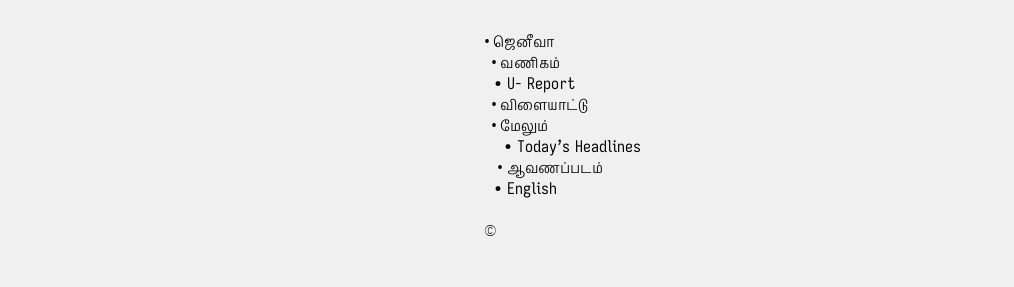• ஜெனீவா
  • வணிகம்
  • U- Report
  • விளையாட்டு
  • மேலும்
    • Today’s Headlines
    • ஆவணப்படம்
  • English

©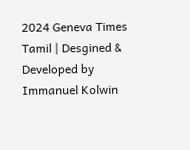2024 Geneva Times Tamil | Desgined & Developed by Immanuel Kolwin